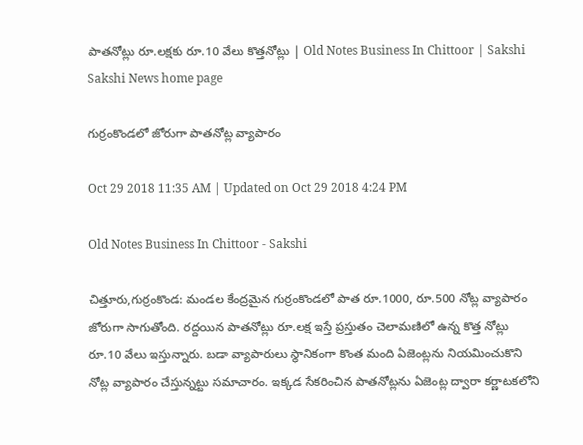పాతనోట్లు రూ.లక్షకు రూ.10 వేలు కొత్తనోట్లు | Old Notes Business In Chittoor | Sakshi
Sakshi News home page

గుర్రంకొండలో జోరుగా పాతనోట్ల వ్యాపారం

Oct 29 2018 11:35 AM | Updated on Oct 29 2018 4:24 PM

Old Notes Business In Chittoor - Sakshi

చిత్తూరు,గుర్రంకొండ: మండల కేంద్రమైన గుర్రంకొండలో పాత రూ.1000, రూ.500 నోట్ల వ్యాపారం జోరుగా సాగుతోంది. రద్దయిన పాతనోట్లు రూ.లక్ష ఇస్తే ప్రస్తుతం చెలామణిలో ఉన్న కొత్త నోట్లు రూ.10 వేలు ఇస్తున్నారు. బడా వ్యాపారులు స్థానికంగా కొంత మంది ఏజెంట్లను నియమించుకొని నోట్ల వ్యాపారం చేస్తున్నట్టు సమాచారం. ఇక్కడ సేకరించిన పాతనోట్లను ఏజెంట్ల ద్వారా కర్ణాటకలోని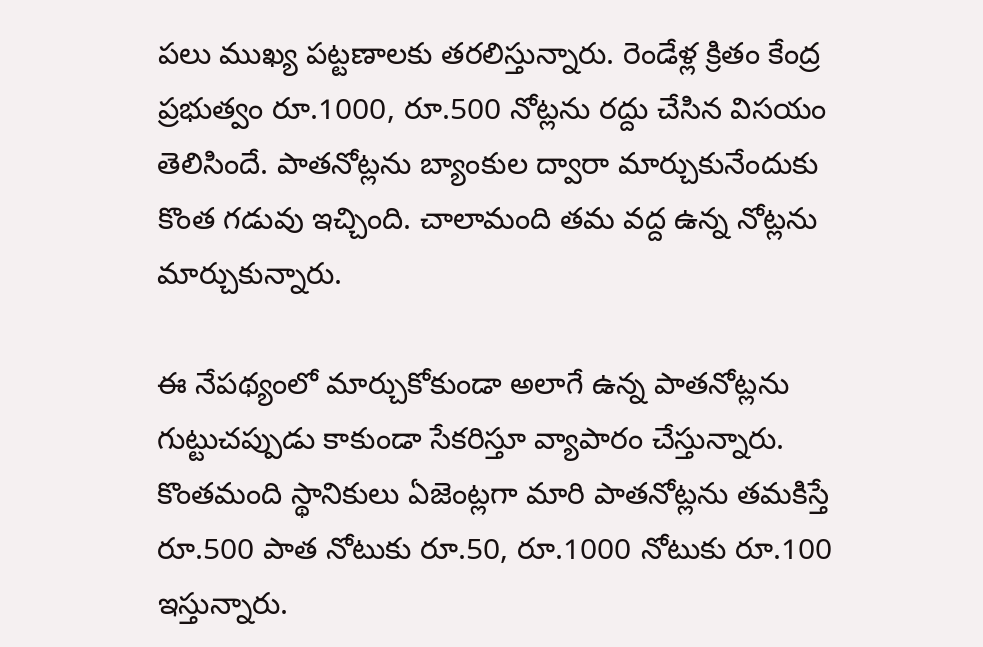పలు ముఖ్య పట్టణాలకు తరలిస్తున్నారు. రెండేళ్ల క్రితం కేంద్ర ప్రభుత్వం రూ.1000, రూ.500 నోట్లను రద్దు చేసిన విసయం తెలిసిందే. పాతనోట్లను బ్యాంకుల ద్వారా మార్చుకునేందుకు కొంత గడువు ఇచ్చింది. చాలామంది తమ వద్ద ఉన్న నోట్లను మార్చుకున్నారు.

ఈ నేపథ్యంలో మార్చుకోకుండా అలాగే ఉన్న పాతనోట్లను గుట్టుచప్పుడు కాకుండా సేకరిస్తూ వ్యాపారం చేస్తున్నారు. కొంతమంది స్థానికులు ఏజెంట్లగా మారి పాతనోట్లను తమకిస్తే రూ.500 పాత నోటుకు రూ.50, రూ.1000 నోటుకు రూ.100 ఇస్తున్నారు.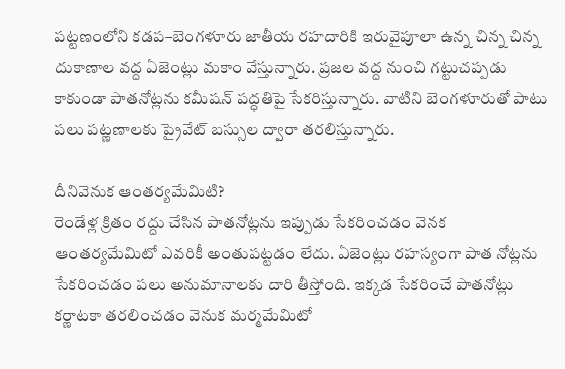పట్టణంలోని కడప–బెంగళూరు జాతీయ రహదారికి ఇరువైపూలా ఉన్న చిన్న చిన్న దుకాణాల వద్ద ఏజెంట్లు మకాం వేస్తున్నారు. ప్రజల వద్ద నుంచి గట్టుచప్పడు కాకుండా పాతనోట్లను కమీషన్‌ పద్ధతిపై సేకరిస్తున్నారు. వాటిని బెంగళూరుతో పాటు పలు పట్ణణాలకు ప్రైవేట్‌ బస్సుల ద్వారా తరలిస్తున్నారు.

దీనివెనుక ఆంతర్యమేమిటి?
రెండేళ్ల క్రితం రద్దు చేసిన పాతనోట్లను ఇప్పుడు సేకరించడం వెనక ఆంతర్యమేమిటో ఎవరికీ అంతుపట్టడం లేదు. ఏజెంట్లు రహస్యంగా పాత నోట్లను సేకరించడం పలు అనుమానాలకు దారి తీస్తోంది. ఇక్కడ సేకరించే పాతనోట్లు కర్ణాటకా తరలించడం వెనుక మర్మమేమిటో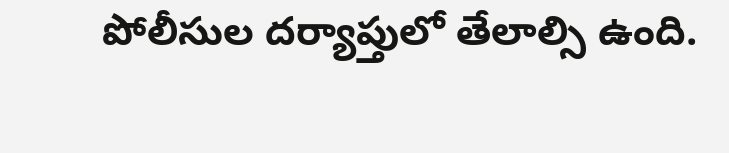పోలీసుల దర్యాప్తులో తేలాల్సి ఉంది.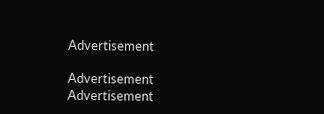Advertisement

Advertisement
Advertisement